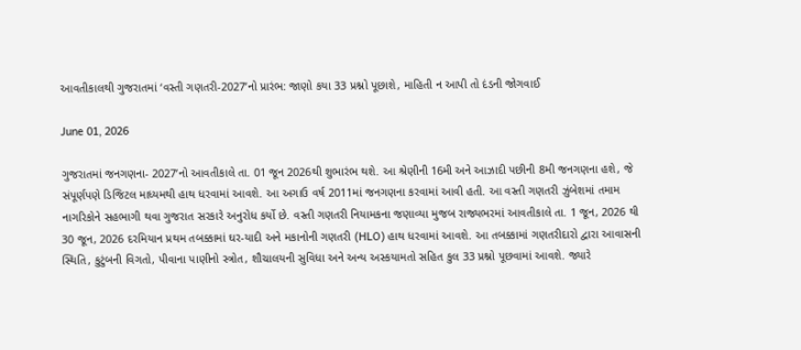આવતીકાલથી ગુજરાતમાં ‘વસ્તી ગણતરી-2027’નો પ્રારંભ: જાણો કયા 33 પ્રશ્નો પૂછાશે, માહિતી ન આપી તો દંડની જોગવાઈ

June 01, 2026

ગુજરાતમાં જનગણના- 2027’નો આવતીકાલે તા. 01 જૂન 2026થી શુભારંભ થશે. આ શ્રેણીની 16મી અને આઝાદી પછીની 8મી જનગણના હશે, જે સંપૂર્ણપણે ડિજિટલ માધ્યમથી હાથ ધરવામાં આવશે. આ અગાઉ વર્ષ 2011માં જનગણના કરવામાં આવી હતી. આ વસ્તી ગણતરી ઝુંબેશમાં તમામ નાગરિકોને સહભાગી થવા ગુજરાત સરકારે અનુરોધ કર્યો છે. વસ્તી ગણતરી નિયામકના જણાવ્યા મુજબ રાજ્યભરમાં આવતીકાલે તા. 1 જૂન, 2026 થી 30 જૂન, 2026 દરમિયાન પ્રથમ તબક્કામાં ઘર-યાદી અને મકાનોની ગણતરી (HLO) હાથ ધરવામાં આવશે. આ તબક્કામાં ગણતરીદારો દ્વારા આવાસની સ્થિતિ, કુટુંબની વિગતો, પીવાના પાણીનો સ્ત્રોત, શૌચાલયની સુવિધા અને અન્ય અસ્કયામતો સહિત કુલ 33 પ્રશ્નો પૂછવામાં આવશે. જ્યારે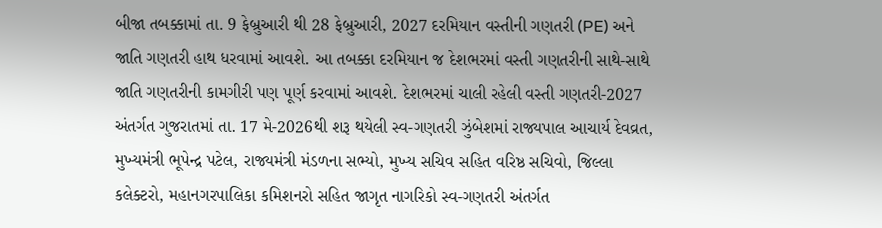બીજા તબક્કામાં તા. 9 ફેબ્રુઆરી થી 28 ફેબ્રુઆરી, 2027 દરમિયાન વસ્તીની ગણતરી (PE) અને જાતિ ગણતરી હાથ ધરવામાં આવશે. આ તબક્કા દરમિયાન જ દેશભરમાં વસ્તી ગણતરીની સાથે-સાથે જાતિ ગણતરીની કામગીરી પણ પૂર્ણ કરવામાં આવશે. દેશભરમાં ચાલી રહેલી વસ્તી ગણતરી-2027 અંતર્ગત ગુજરાતમાં તા. 17 મે-2026થી શરૂ થયેલી સ્વ-ગણતરી ઝુંબેશમાં રાજ્યપાલ આચાર્ય દેવવ્રત, મુખ્યમંત્રી ભૂપેન્દ્ર પટેલ, રાજ્યમંત્રી મંડળના સભ્યો, મુખ્ય સચિવ સહિત વરિષ્ઠ સચિવો, જિલ્લા કલેક્ટરો, મહાનગરપાલિકા કમિશનરો સહિત જાગૃત નાગરિકો સ્વ-ગણતરી અંતર્ગત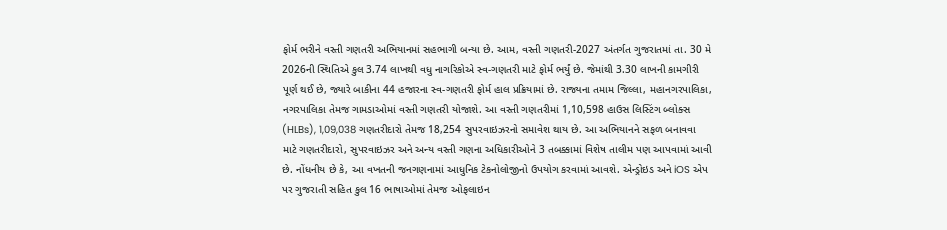ફોર્મ ભરીને વસ્તી ગણતરી અભિયાનમાં સહભાગી બન્યા છે. આમ, વસ્તી ગણતરી-2027 અંતર્ગત ગુજરાતમાં તા. 30 મે 2026ની સ્થિતિએ કુલ 3.74 લાખથી વધુ નાગરિકોએ સ્વ-ગણતરી માટે ફોર્મ ભર્યું છે. જેમાંથી 3.30 લાખની કામગીરી પૂર્ણ થઈ છે, જ્યારે બાકીના 44 હજારના સ્વ-ગણતરી ફોર્મ હાલ પ્રક્રિયામાં છે. રાજ્યના તમામ જિલ્લા, મહાનગરપાલિકા, નગરપાલિકા તેમજ ગામડાઓમાં વસ્તી ગણતરી યોજાશે. આ વસ્તી ગણતરીમાં 1,10,598 હાઉસ લિસ્ટિંગ બ્લોક્સ (HLBs), 1,09,038 ગણતરીદારો તેમજ 18,254 સુપરવાઇઝરનો સમાવેશ થાય છે. આ અભિયાનને સફળ બનાવવા માટે ગણતરીદારો, સુપરવાઇઝર અને અન્ય વસ્તી ગણના અધિકારીઓને 3 તબક્કામાં વિશેષ તાલીમ પણ આપવામાં આવી છે. નોંધનીય છે કે, આ વખતની જનગણનામાં આધુનિક ટેકનોલોજીનો ઉપયોગ કરવામાં આવશે. એન્ડ્રોઇડ અને iOS એપ પર ગુજરાતી સહિત કુલ 16 ભાષાઓમાં તેમજ ઓફલાઇન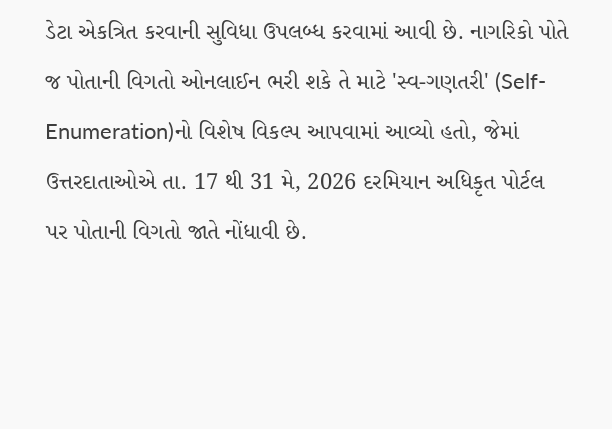ડેટા એકત્રિત કરવાની સુવિધા ઉપલબ્ધ કરવામાં આવી છે. નાગરિકો પોતે જ પોતાની વિગતો ઓનલાઈન ભરી શકે તે માટે 'સ્વ-ગણતરી' (Self-Enumeration)નો વિશેષ વિકલ્પ આપવામાં આવ્યો હતો, જેમાં ઉત્તરદાતાઓએ તા. 17 થી 31 મે, 2026 દરમિયાન અધિકૃત પોર્ટલ પર પોતાની વિગતો જાતે નોંધાવી છે.